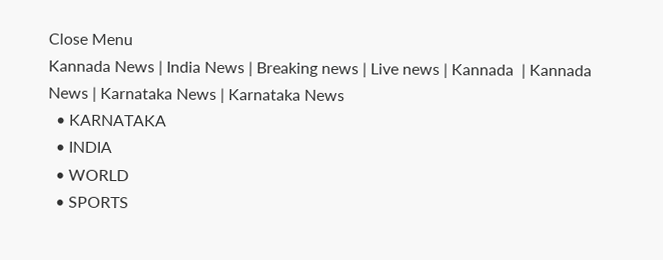Close Menu
Kannada News | India News | Breaking news | Live news | Kannada  | Kannada News | Karnataka News | Karnataka News
  • KARNATAKA
  • INDIA
  • WORLD
  • SPORTS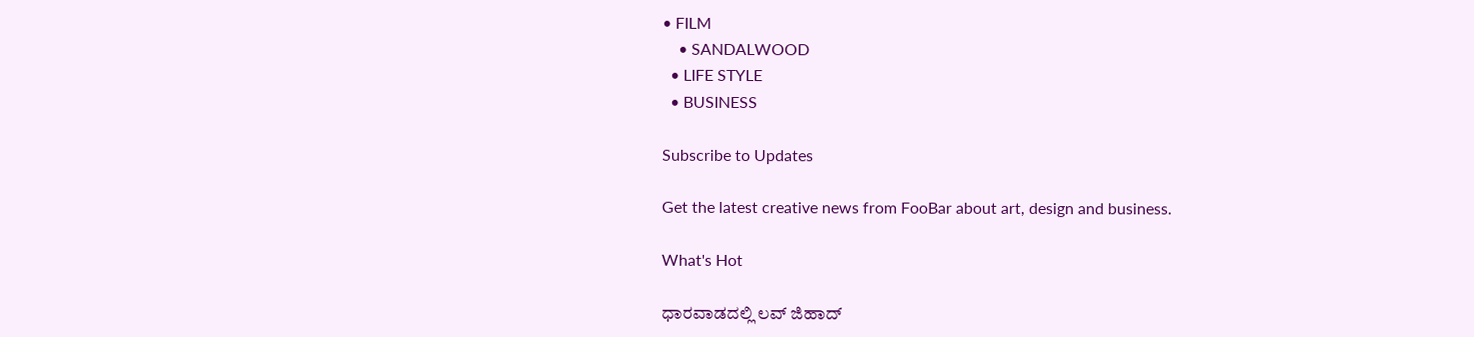• FILM
    • SANDALWOOD
  • LIFE STYLE
  • BUSINESS

Subscribe to Updates

Get the latest creative news from FooBar about art, design and business.

What's Hot

ಧಾರವಾಡದಲ್ಲಿ ಲವ್ ಜಿಹಾದ್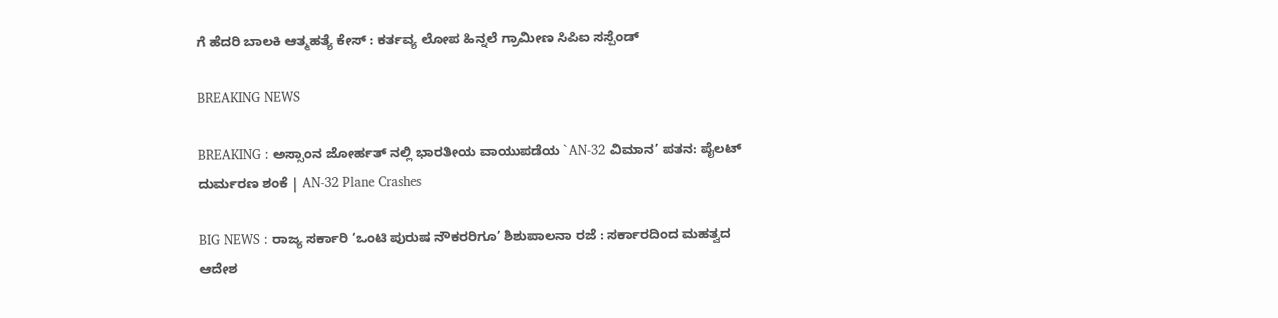ಗೆ ಹೆದರಿ ಬಾಲಕಿ ಆತ್ಮಹತ್ಯೆ ಕೇಸ್ : ಕರ್ತವ್ಯ ಲೋಪ ಹಿನ್ನಲೆ ಗ್ರಾಮೀಣ ಸಿಪಿಐ ಸಸ್ಪೆಂಡ್

BREAKING NEWS

BREAKING : ಅಸ್ಸಾಂನ ಜೋರ್ಹತ್ ನಲ್ಲಿ ಭಾರತೀಯ ವಾಯುಪಡೆಯ `AN-32 ವಿಮಾನ’ ಪತನ: ಪೈಲಟ್ ದುರ್ಮರಣ ಶಂಕೆ | AN-32 Plane Crashes

BIG NEWS : ರಾಜ್ಯ ಸರ್ಕಾರಿ ‘ಒಂಟಿ ಪುರುಷ ನೌಕರರಿಗೂ’ ಶಿಶುಪಾಲನಾ ರಜೆ : ಸರ್ಕಾರದಿಂದ ಮಹತ್ವದ ಆದೇಶ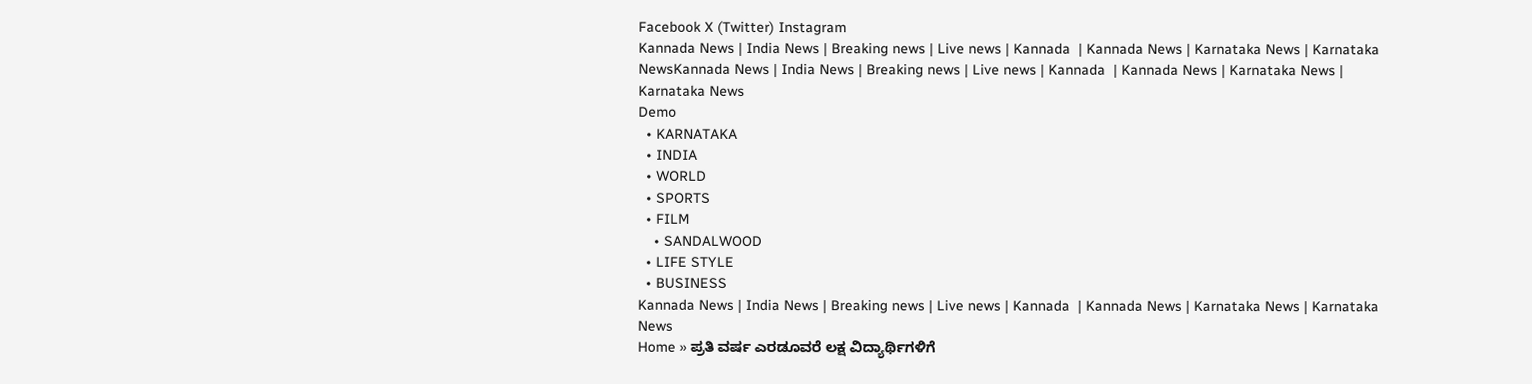Facebook X (Twitter) Instagram
Kannada News | India News | Breaking news | Live news | Kannada  | Kannada News | Karnataka News | Karnataka NewsKannada News | India News | Breaking news | Live news | Kannada  | Kannada News | Karnataka News | Karnataka News
Demo
  • KARNATAKA
  • INDIA
  • WORLD
  • SPORTS
  • FILM
    • SANDALWOOD
  • LIFE STYLE
  • BUSINESS
Kannada News | India News | Breaking news | Live news | Kannada  | Kannada News | Karnataka News | Karnataka News
Home » ಪ್ರತಿ ವರ್ಷ ಎರಡೂವರೆ ಲಕ್ಷ ವಿದ್ಯಾರ್ಥಿಗಳಿಗೆ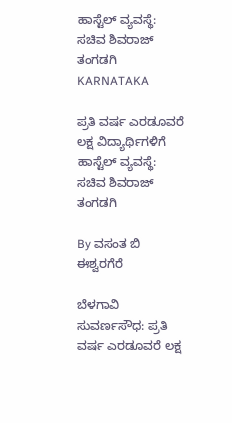ಹಾಸ್ಟೆಲ್ ವ್ಯವಸ್ಥೆ: ಸಚಿವ ಶಿವರಾಜ್ ತಂಗಡಗಿ
KARNATAKA

ಪ್ರತಿ ವರ್ಷ ಎರಡೂವರೆ ಲಕ್ಷ ವಿದ್ಯಾರ್ಥಿಗಳಿಗೆ ಹಾಸ್ಟೆಲ್ ವ್ಯವಸ್ಥೆ: ಸಚಿವ ಶಿವರಾಜ್ ತಂಗಡಗಿ

By ವಸಂತ ಬಿ ಈಶ್ವರಗೆರೆ

ಬೆಳಗಾವಿ ಸುವರ್ಣಸೌಧ: ಪ್ರತಿ ವರ್ಷ ಎರಡೂವರೆ ಲಕ್ಷ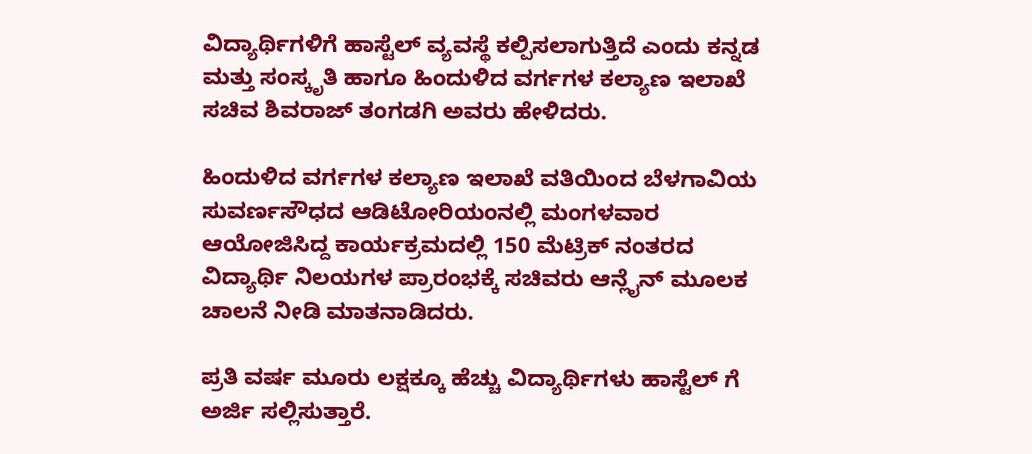ವಿದ್ಯಾರ್ಥಿಗಳಿಗೆ ಹಾಸ್ಟೆಲ್ ವ್ಯವಸ್ಥೆ ಕಲ್ಪಿಸಲಾಗುತ್ತಿದೆ ಎಂದು ಕನ್ನಡ ಮತ್ತು ಸಂಸ್ಕೃತಿ ಹಾಗೂ ಹಿಂದುಳಿದ ವರ್ಗಗಳ ಕಲ್ಯಾಣ ಇಲಾಖೆ ಸಚಿವ‌ ಶಿವರಾಜ್ ತಂಗಡಗಿ ಅವರು ಹೇಳಿದರು.

ಹಿಂದುಳಿದ‌ ವರ್ಗಗಳ ಕಲ್ಯಾಣ ಇಲಾಖೆ ವತಿಯಿಂದ ಬೆಳಗಾವಿಯ ಸುವರ್ಣಸೌಧದ ಆಡಿಟೋರಿಯಂನಲ್ಲಿ ಮಂಗಳವಾರ ಆಯೋಜಿಸಿದ್ದ ಕಾರ್ಯಕ್ರಮದಲ್ಲಿ 150 ಮೆಟ್ರಿಕ್ ನಂತರದ ವಿದ್ಯಾರ್ಥಿ ನಿಲಯಗಳ ಪ್ರಾರಂಭಕ್ಕೆ ಸಚಿವರು ಆನ್ಲೈನ್ ಮೂಲಕ ಚಾಲನೆ‌ ನೀಡಿ ಮಾತನಾಡಿದರು.

ಪ್ರತಿ ವರ್ಷ ಮೂರು ಲಕ್ಷಕ್ಕೂ ಹೆಚ್ಚು ವಿದ್ಯಾರ್ಥಿಗಳು ಹಾಸ್ಟೆಲ್ ಗೆ ಅರ್ಜಿ ಸಲ್ಲಿಸುತ್ತಾರೆ.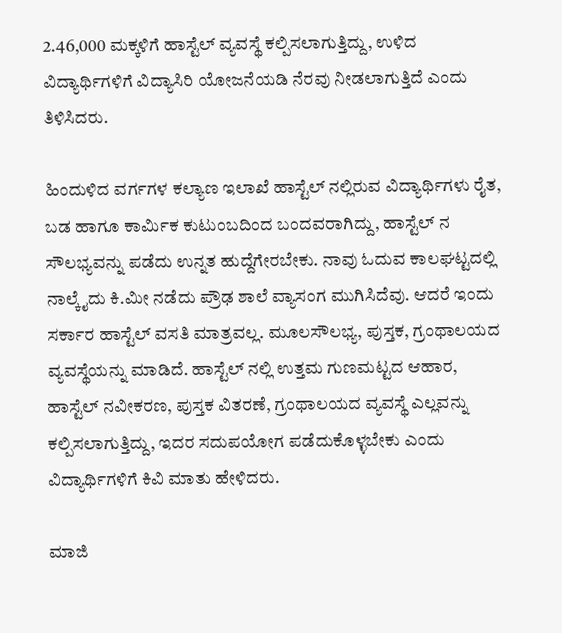2.46,000 ಮಕ್ಕಳಿಗೆ ಹಾಸ್ಟೆಲ್ ವ್ಯವಸ್ಥೆ ಕಲ್ಪಿಸಲಾಗುತ್ತಿದ್ದು, ಉಳಿದ‌ ವಿದ್ಯಾರ್ಥಿಗಳಿಗೆ ವಿದ್ಯಾಸಿರಿ ಯೋಜನೆಯಡಿ ನೆರವು ನೀಡಲಾಗುತ್ತಿದೆ ಎಂದು ತಿಳಿಸಿದರು.

ಹಿಂದುಳಿದ‌ ವರ್ಗಗಳ ಕಲ್ಯಾಣ ಇಲಾಖೆ ಹಾಸ್ಟೆಲ್ ನಲ್ಲಿರುವ ವಿದ್ಯಾರ್ಥಿಗಳು ರೈತ, ಬಡ ಹಾಗೂ ಕಾರ್ಮಿಕ ಕುಟುಂಬದಿಂದ‌ ಬಂದವರಾಗಿದ್ದು, ಹಾಸ್ಟೆಲ್ ನ ಸೌಲಭ್ಯವನ್ನು ಪಡೆದು ಉನ್ನತ ಹುದ್ದೆಗೇರಬೇಕು. ನಾವು ಓದುವ ಕಾಲಘಟ್ಟದಲ್ಲಿ ನಾಲ್ಕೈದು ಕಿ.ಮೀ ನಡೆದು ಪ್ರೌಢ ಶಾಲೆ ವ್ಯಾಸಂಗ ಮುಗಿಸಿದೆವು. ಆದರೆ ಇಂದು ಸರ್ಕಾರ ಹಾಸ್ಟೆಲ್ ವಸತಿ ಮಾತ್ರವಲ್ಲ. ಮೂಲಸೌಲಭ್ಯ, ಪುಸ್ತಕ, ಗ್ರಂಥಾಲಯದ ವ್ಯವಸ್ಥೆಯನ್ನು ಮಾಡಿದೆ. ಹಾಸ್ಟೆಲ್ ನಲ್ಲಿ ಉತ್ತಮ ಗುಣಮಟ್ಟದ ಆಹಾರ, ಹಾಸ್ಟೆಲ್ ನವೀಕರಣ, ಪುಸ್ತಕ ವಿತರಣೆ, ಗ್ರಂಥಾಲಯದ ವ್ಯವಸ್ಥೆ ಎಲ್ಲವನ್ನು ಕಲ್ಪಿಸಲಾಗುತ್ತಿದ್ದು, ಇದರ ಸದುಪಯೋಗ ಪಡೆದುಕೊಳ್ಳಬೇಕು ಎಂದು ವಿದ್ಯಾರ್ಥಿಗಳಿಗೆ ಕಿವಿ ಮಾತು ಹೇಳಿದರು.

ಮಾಜಿ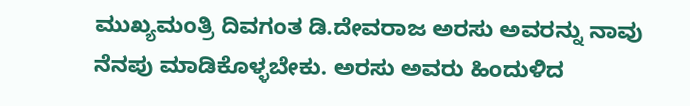ಮುಖ್ಯಮಂತ್ರಿ ದಿವಗಂತ ಡಿ.ದೇವರಾಜ ಅರಸು ಅವರನ್ನು ನಾವು ನೆನಪು ಮಾಡಿಕೊಳ್ಳಬೇಕು. ಅರಸು ಅವರು ಹಿಂದುಳಿದ‌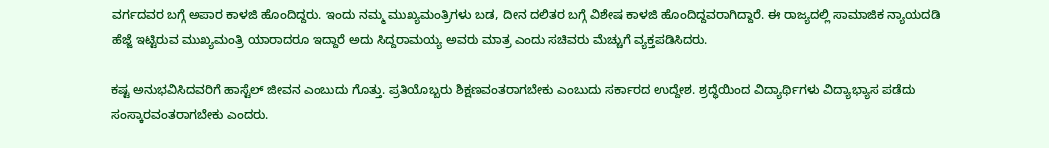ವರ್ಗದವರ ಬಗ್ಗೆ ಅಪಾರ ಕಾಳಜಿ ಹೊಂದಿದ್ದರು. ಇಂದು ನಮ್ಮ ಮುಖ್ಯಮಂತ್ರಿಗಳು ಬಡ, ದೀನ ದಲಿತರ ಬಗ್ಗೆ ವಿಶೇಷ ಕಾಳಜಿ ಹೊಂದಿದ್ದವರಾಗಿದ್ದಾರೆ. ಈ ರಾಜ್ಯದಲ್ಲಿ ಸಾಮಾಜಿಕ ನ್ಯಾಯದಡಿ ಹೆಜ್ಜೆ ಇಟ್ಟಿರುವ ಮುಖ್ಯಮಂತ್ರಿ ಯಾರಾದರೂ ಇದ್ದಾರೆ ಅದು ಸಿದ್ದರಾಮಯ್ಯ ಅವರು ಮಾತ್ರ ಎಂದು ಸಚಿವರು ಮೆಚ್ಚುಗೆ ವ್ಯಕ್ತಪಡಿಸಿದರು.

ಕಷ್ಟ ಅನುಭವಿಸಿದವರಿಗೆ ಹಾಸ್ಟೆಲ್ ಜೀವನ ಎಂಬುದು ಗೊತ್ತು. ಪ್ರತಿಯೊಬ್ಬರು ಶಿಕ್ಷಣವಂತರಾಗಬೇಕು ಎಂಬುದು ಸರ್ಕಾರದ ಉದ್ದೇಶ. ಶ್ರದ್ಧೆಯಿಂದ ವಿದ್ಯಾರ್ಥಿಗಳು ವಿದ್ಯಾಭ್ಯಾಸ ಪಡೆದು ಸಂಸ್ಕಾರವಂತರಾಗಬೇಕು ಎಂದರು.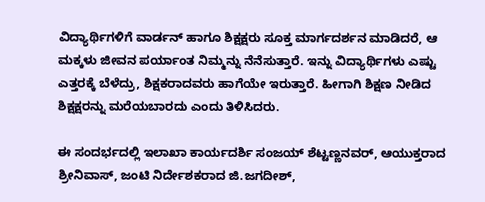ವಿದ್ಯಾರ್ಥಿಗಳಿಗೆ ವಾರ್ಡನ್ ಹಾಗೂ ಶಿಕ್ಷಕ್ಷರು‌ ಸೂಕ್ತ ಮಾರ್ಗದರ್ಶನ ಮಾಡಿದರೆ, ಆ ಮಕ್ಕಳು ಜೀವನ ಪರ್ಯಾಂತ ನಿಮ್ಮನ್ನು ನೆನೆಸುತ್ತಾರೆ. ಇನ್ನು ವಿದ್ಯಾರ್ಥಿಗಳು ಎಷ್ಟು ಎತ್ತರಕ್ಕೆ‌ ಬೆಳೆದ್ರು, ಶಿಕ್ಷಕರಾದವರು ಹಾಗೆಯೇ ಇರುತ್ತಾರೆ. ಹೀಗಾಗಿ ಶಿಕ್ಷಣ ನೀಡಿದ ಶಿಕ್ಷಕ್ಷರನ್ನು ಮರೆಯಬಾರದು ಎಂದು ತಿಳಿಸಿದರು.

ಈ ಸಂದರ್ಭದಲ್ಲಿ ಇಲಾಖಾ ಕಾರ್ಯದರ್ಶಿ ಸಂಜಯ್ ಶೆಟ್ಟಣ್ಣನವರ್, ಆಯುಕ್ತರಾದ ಶ್ರೀನಿವಾಸ್, ಜಂಟಿ ನಿರ್ದೇಶಕರಾದ ಜಿ.ಜಗದೀಶ್,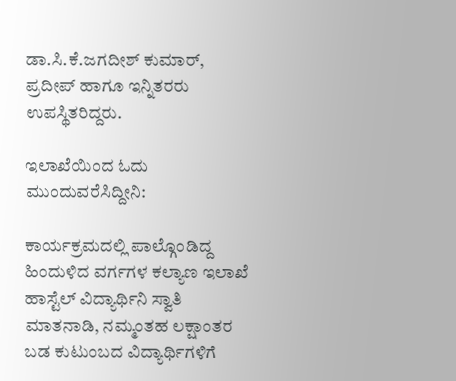ಡಾ.ಸಿ.ಕೆ.ಜಗದೀಶ್ ಕುಮಾರ್, ಪ್ರದೀಪ್ ಹಾಗೂ ಇನ್ನಿತರರು ಉಪಸ್ಥಿತರಿದ್ದರು.

ಇಲಾಖೆಯಿಂದ ಓದು ಮುಂದುವರೆಸಿದ್ದೀನಿ:

ಕಾರ್ಯಕ್ರಮದಲ್ಲಿ ಪಾಲ್ಗೊಂಡಿದ್ದ ಹಿಂದುಳಿದ ವರ್ಗಗಳ ಕಲ್ಯಾಣ ಇಲಾಖೆ ಹಾಸ್ಟೆಲ್ ವಿದ್ಯಾರ್ಥಿನಿ ಸ್ವಾತಿ ಮಾತನಾಡಿ, ನಮ್ಮಂತಹ ಲಕ್ಷಾಂತರ ಬಡ ಕುಟುಂಬದ ವಿದ್ಯಾರ್ಥಿಗಳಿಗೆ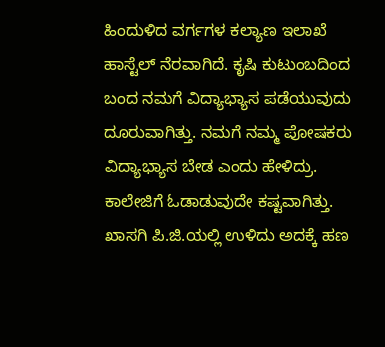ಹಿಂದುಳಿದ ವರ್ಗಗಳ ಕಲ್ಯಾಣ ಇಲಾಖೆ ಹಾಸ್ಟೆಲ್ ನೆರವಾಗಿದೆ. ಕೃಷಿ ಕುಟುಂಬದಿಂದ ಬಂದ ನಮಗೆ ವಿದ್ಯಾಭ್ಯಾಸ ಪಡೆಯುವುದು ದೂರುವಾಗಿತ್ತು. ನಮಗೆ ನಮ್ಮ ಪೋಷಕರು ವಿದ್ಯಾಭ್ಯಾಸ ಬೇಡ ಎಂದು ಹೇಳಿದ್ರು. ಕಾಲೇಜಿಗೆ ಓಡಾಡುವುದೇ ಕಷ್ಟವಾಗಿತ್ತು. ಖಾಸಗಿ ಪಿ.ಜಿ.ಯಲ್ಲಿ ಉಳಿದು ಅದಕ್ಕೆ ಹಣ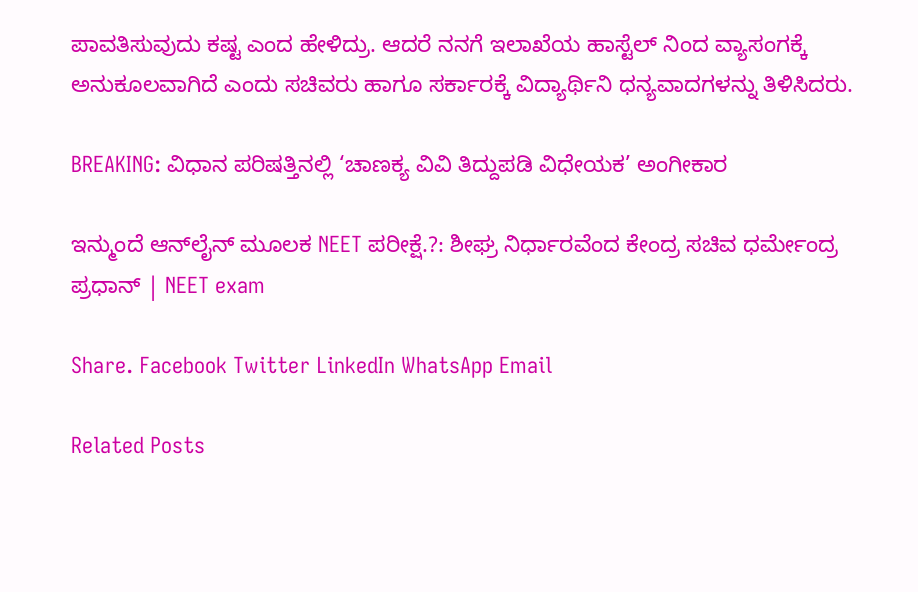ಪಾವತಿಸುವುದು ಕಷ್ಟ ಎಂದ ಹೇಳಿದ್ರು‌. ಆದರೆ ನನಗೆ ಇಲಾಖೆಯ ಹಾಸ್ಟೆಲ್ ನಿಂದ ವ್ಯಾಸಂಗಕ್ಕೆ ಅನುಕೂಲವಾಗಿದೆ ಎಂದು ಸಚಿವರು ಹಾಗೂ ಸರ್ಕಾರಕ್ಕೆ ವಿದ್ಯಾರ್ಥಿನಿ ಧನ್ಯವಾದಗಳನ್ನು ತಿಳಿಸಿದರು.

BREAKING: ವಿಧಾನ ಪರಿಷತ್ತಿನಲ್ಲಿ ‘ಚಾಣಕ್ಯ ವಿವಿ ತಿದ್ದುಪಡಿ ವಿಧೇಯಕ’ ಅಂಗೀಕಾರ

ಇನ್ಮುಂದೆ ಆನ್‌ಲೈನ್‌ ಮೂಲಕ NEET ಪರೀಕ್ಷೆ.?: ಶೀಘ್ರ ನಿರ್ಧಾರವೆಂದ ಕೇಂದ್ರ ಸಚಿವ ಧರ್ಮೇಂದ್ರ ಪ್ರಧಾನ್ | NEET exam

Share. Facebook Twitter LinkedIn WhatsApp Email

Related Posts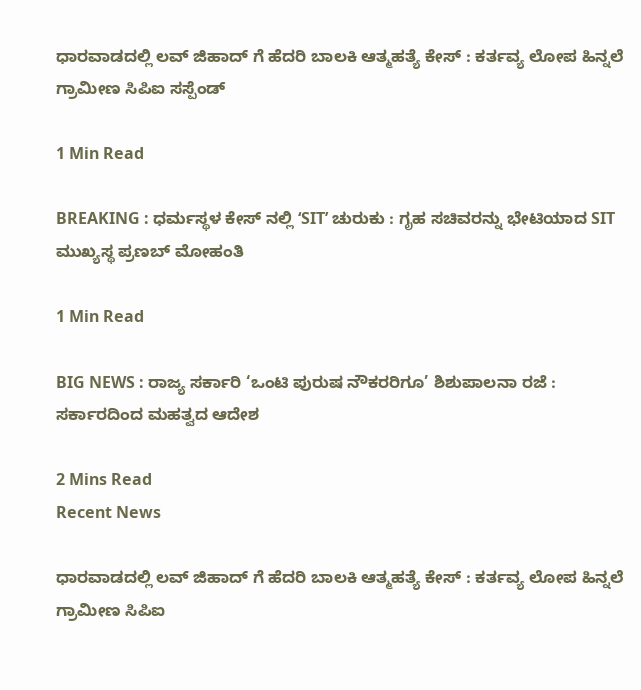ಧಾರವಾಡದಲ್ಲಿ ಲವ್ ಜಿಹಾದ್ ಗೆ ಹೆದರಿ ಬಾಲಕಿ ಆತ್ಮಹತ್ಯೆ ಕೇಸ್ : ಕರ್ತವ್ಯ ಲೋಪ ಹಿನ್ನಲೆ ಗ್ರಾಮೀಣ ಸಿಪಿಐ ಸಸ್ಪೆಂಡ್

1 Min Read

BREAKING : ಧರ್ಮಸ್ಥಳ ಕೇಸ್ ನಲ್ಲಿ ‘SIT’ ಚುರುಕು : ಗೃಹ ಸಚಿವರನ್ನು ಭೇಟಿಯಾದ SIT ಮುಖ್ಯಸ್ಥ ಪ್ರಣಬ್ ಮೋಹಂತಿ

1 Min Read

BIG NEWS : ರಾಜ್ಯ ಸರ್ಕಾರಿ ‘ಒಂಟಿ ಪುರುಷ ನೌಕರರಿಗೂ’ ಶಿಶುಪಾಲನಾ ರಜೆ : ಸರ್ಕಾರದಿಂದ ಮಹತ್ವದ ಆದೇಶ

2 Mins Read
Recent News

ಧಾರವಾಡದಲ್ಲಿ ಲವ್ ಜಿಹಾದ್ ಗೆ ಹೆದರಿ ಬಾಲಕಿ ಆತ್ಮಹತ್ಯೆ ಕೇಸ್ : ಕರ್ತವ್ಯ ಲೋಪ ಹಿನ್ನಲೆ ಗ್ರಾಮೀಣ ಸಿಪಿಐ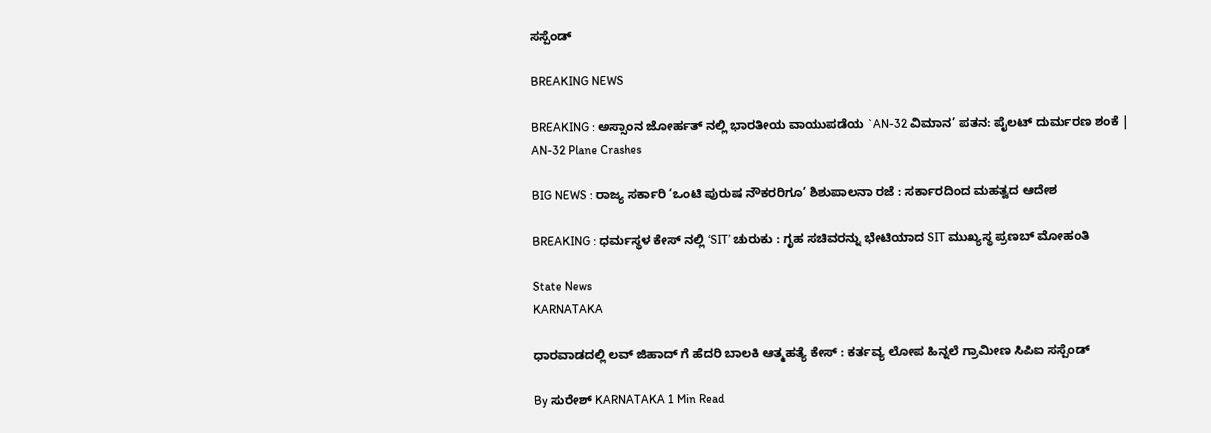ಸಸ್ಪೆಂಡ್

BREAKING NEWS

BREAKING : ಅಸ್ಸಾಂನ ಜೋರ್ಹತ್ ನಲ್ಲಿ ಭಾರತೀಯ ವಾಯುಪಡೆಯ `AN-32 ವಿಮಾನ’ ಪತನ: ಪೈಲಟ್ ದುರ್ಮರಣ ಶಂಕೆ | AN-32 Plane Crashes

BIG NEWS : ರಾಜ್ಯ ಸರ್ಕಾರಿ ‘ಒಂಟಿ ಪುರುಷ ನೌಕರರಿಗೂ’ ಶಿಶುಪಾಲನಾ ರಜೆ : ಸರ್ಕಾರದಿಂದ ಮಹತ್ವದ ಆದೇಶ

BREAKING : ಧರ್ಮಸ್ಥಳ ಕೇಸ್ ನಲ್ಲಿ ‘SIT’ ಚುರುಕು : ಗೃಹ ಸಚಿವರನ್ನು ಭೇಟಿಯಾದ SIT ಮುಖ್ಯಸ್ಥ ಪ್ರಣಬ್ ಮೋಹಂತಿ

State News
KARNATAKA

ಧಾರವಾಡದಲ್ಲಿ ಲವ್ ಜಿಹಾದ್ ಗೆ ಹೆದರಿ ಬಾಲಕಿ ಆತ್ಮಹತ್ಯೆ ಕೇಸ್ : ಕರ್ತವ್ಯ ಲೋಪ ಹಿನ್ನಲೆ ಗ್ರಾಮೀಣ ಸಿಪಿಐ ಸಸ್ಪೆಂಡ್

By ಸುರೇಶ್‌ KARNATAKA 1 Min Read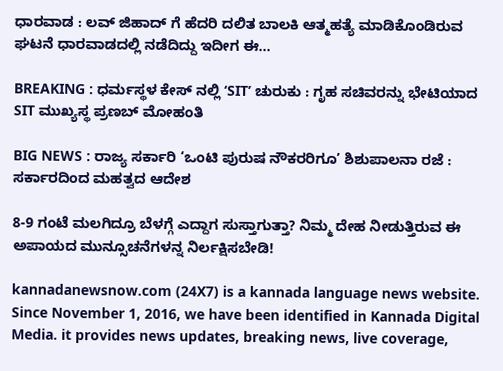ಧಾರವಾಡ : ಲವ್ ಜಿಹಾದ್ ಗೆ ಹೆದರಿ ದಲಿತ ಬಾಲಕಿ ಆತ್ಮಹತ್ಯೆ ಮಾಡಿಕೊಂಡಿರುವ ಘಟನೆ ಧಾರವಾಡದಲ್ಲಿ ನಡೆದಿದ್ದು ಇದೀಗ ಈ…

BREAKING : ಧರ್ಮಸ್ಥಳ ಕೇಸ್ ನಲ್ಲಿ ‘SIT’ ಚುರುಕು : ಗೃಹ ಸಚಿವರನ್ನು ಭೇಟಿಯಾದ SIT ಮುಖ್ಯಸ್ಥ ಪ್ರಣಬ್ ಮೋಹಂತಿ

BIG NEWS : ರಾಜ್ಯ ಸರ್ಕಾರಿ ‘ಒಂಟಿ ಪುರುಷ ನೌಕರರಿಗೂ’ ಶಿಶುಪಾಲನಾ ರಜೆ : ಸರ್ಕಾರದಿಂದ ಮಹತ್ವದ ಆದೇಶ

8-9 ಗಂಟೆ ಮಲಗಿದ್ರೂ ಬೆಳಗ್ಗೆ ಎದ್ದಾಗ ಸುಸ್ತಾಗುತ್ತಾ? ನಿಮ್ಮ ದೇಹ ನೀಡುತ್ತಿರುವ ಈ ಅಪಾಯದ ಮುನ್ಸೂಚನೆಗಳನ್ನ ನಿರ್ಲಕ್ಷಿಸಬೇಡಿ!

kannadanewsnow.com (24X7) is a kannada language news website. Since November 1, 2016, we have been identified in Kannada Digital Media. it provides news updates, breaking news, live coverage,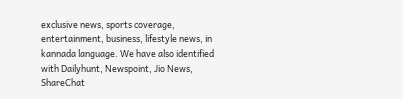exclusive news, sports coverage, entertainment, business, lifestyle news, in kannada language. We have also identified with Dailyhunt, Newspoint, Jio News, ShareChat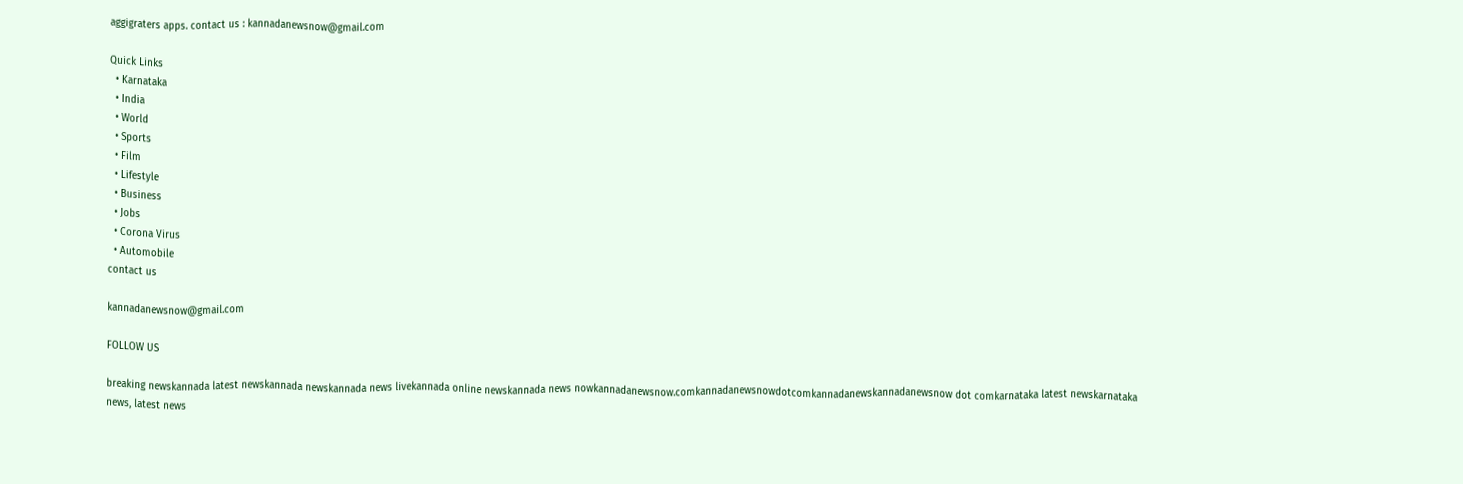aggigraters apps. contact us : kannadanewsnow@gmail.com

Quick Links
  • Karnataka
  • India
  • World
  • Sports
  • Film
  • Lifestyle
  • Business
  • Jobs
  • Corona Virus
  • Automobile
contact us

kannadanewsnow@gmail.com

FOLLOW US

breaking newskannada latest newskannada newskannada news livekannada online newskannada news nowkannadanewsnow.comkannadanewsnowdotcomkannadanewskannadanewsnow dot comkarnataka latest newskarnataka news, latest news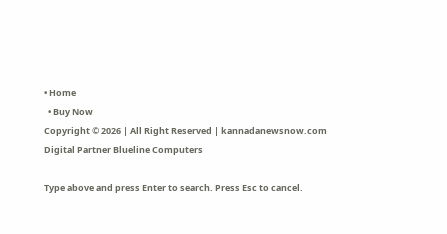• Home
  • Buy Now
Copyright © 2026 | All Right Reserved | kannadanewsnow.com
Digital Partner Blueline Computers

Type above and press Enter to search. Press Esc to cancel.